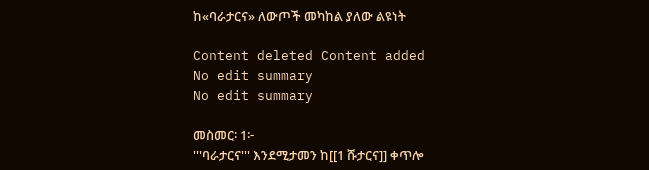ከ«ባራታርና» ለውጦች መካከል ያለው ልዩነት

Content deleted Content added
No edit summary
No edit summary

መስመር፡ 1፦
'''ባራታርና''' እንደሚታመን ከ[[1 ሹታርና]] ቀጥሎ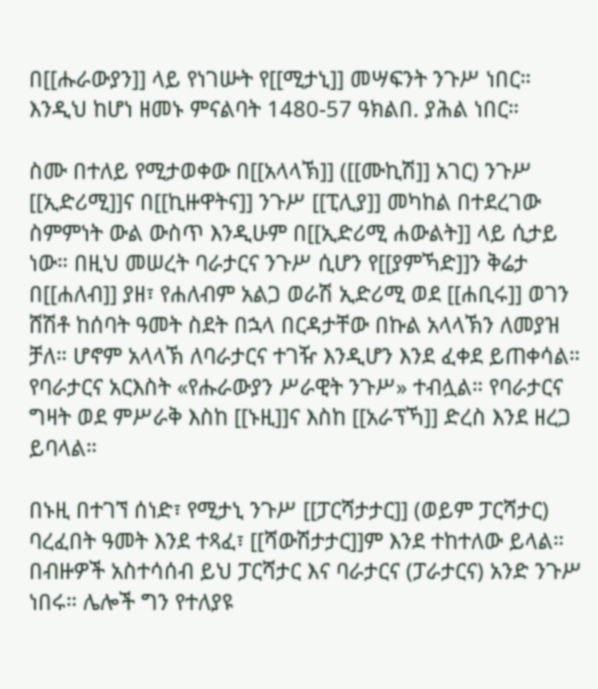በ[[ሑራውያን]] ላይ የነገሡት የ[[ሚታኒ]] መሣፍንት ንጉሥ ነበር። እንዲህ ከሆነ ዘመኑ ምናልባት 1480-57 ዓክልበ. ያሕል ነበር።

ስሙ በተለይ የሚታወቀው በ[[አላላኽ]] ([[ሙኪሽ]] አገር) ንጉሥ [[ኢድሪሚ]]ና በ[[ኪዙዋትና]] ንጉሥ [[ፒሊያ]] መካከል በተደረገው ስምምነት ውል ውስጥ እንዲሁም በ[[ኢድሪሚ ሐውልት]] ላይ ሲታይ ነው። በዚህ መሠረት ባራታርና ንጉሥ ሲሆን የ[[ያምኻድ]]ን ቅሬታ በ[[ሐለብ]] ያዘ፣ የሐለብም አልጋ ወራሽ ኢድሪሚ ወደ [[ሐቢሩ]] ወገን ሸሽቶ ከሰባት ዓመት ስደት በኋላ በርዳታቸው በኩል አላላኽን ለመያዝ ቻለ። ሆኖም አላላኽ ለባራታርና ተገዥ እንዲሆን እንደ ፈቀደ ይጠቀሳል። የባራታርና አርእስት «የሑራውያን ሥራዊት ንጉሥ» ተብሏል። የባራታርና ግዛት ወደ ምሥራቅ እስከ [[ኑዚ]]ና እስከ [[አራፕኻ]] ድረስ እንደ ዘረጋ ይባላል።

በኑዚ በተገኘ ሰነድ፣ የሚታኒ ንጉሥ [[ፓርሻታታር]] (ወይም ፓርሻታር) ባረፈበት ዓመት እንደ ተጻፈ፣ [[ሻውሽታታር]]ም እንደ ተከተለው ይላል። በብዙዎች አስተሳሰብ ይህ ፓርሻታር እና ባራታርና (ፓራታርና) አንድ ንጉሥ ነበሩ። ሌሎች ግን የተለያዩ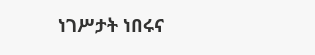ነገሥታት ነበሩና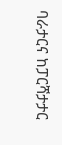ባራታርና ከፓርሻታታር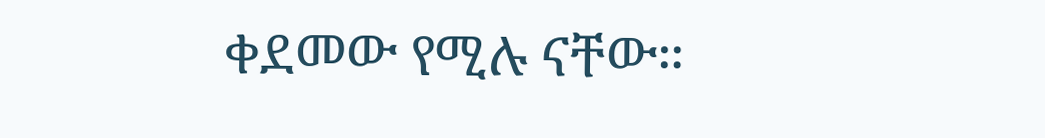ቀደመው የሚሉ ናቸው።